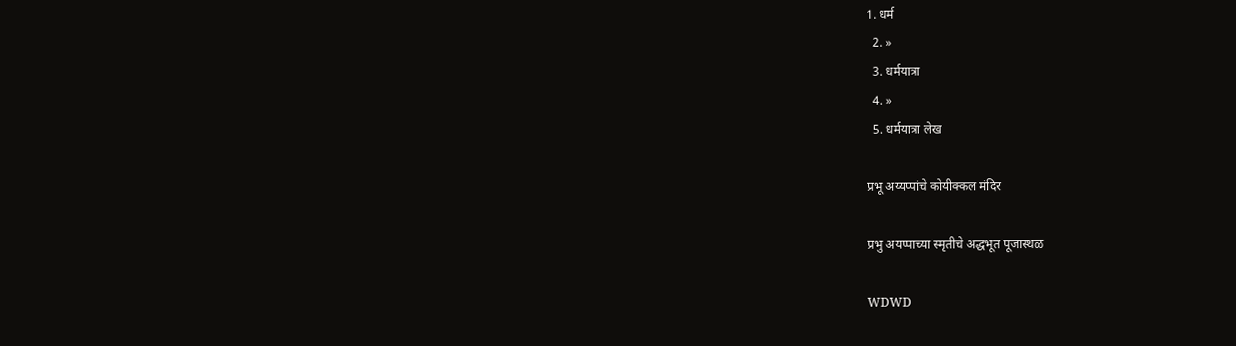1. धर्म
  2. »
  3. धर्मयात्रा
  4. »
  5. धर्मयात्रा लेख

प्रभू अय्यप्पांचे कोयीक्कल मंदिर

प्रभु अयप्पाच्या स्मृतीचे अद्धभूत पूजास्थळ

WDWD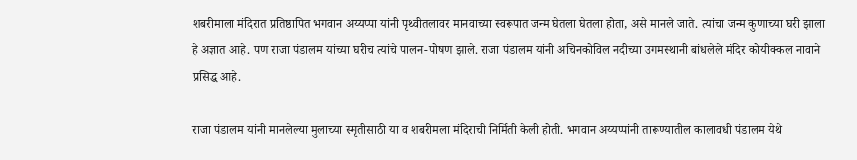शबरीमाला मंदिरात प्रतिष्ठापित भगवान अय्यप्पा यांनी पृथ्वीतलावर मानवाच्या स्वरूपात जन्म घेतला घेतला होता, असे मानले जाते. त्यांचा जन्म कुणाच्या घरी झाला हे अज्ञात आहे. पण राजा पंडालम यांच्या घरीच त्यांचे पालन-पोषण झाले. राजा पंडालम यांनी अचिनकोविल नदीच्या उगमस्थानी बांधलेले मंदिर कोयीक्कल नावाने प्रसिद्ध आहे.

राजा पंडालम यांनी मानलेल्या मुलाच्या स्मृतीसाठी या व शबरीमला मंदिराची निर्मिती केली होती. भगवान अय्यप्पांनी तारूण्यातील कालावधी पंडालम येथे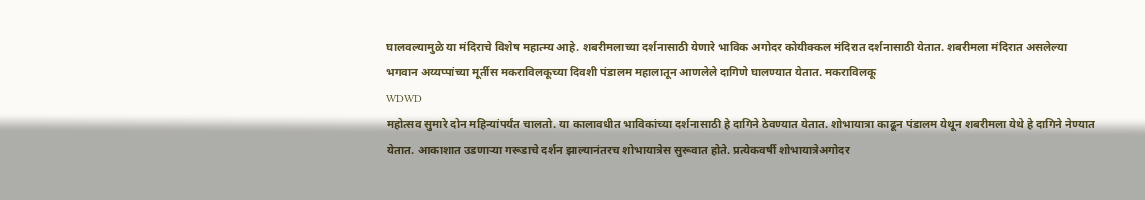घालवल्यामुळे या मंदिराचे विशेष महात्म्य आहे. शबरीमलाच्या दर्शनासाठी येणारे भाविक अगोदर कोयीक्कल मंदिरात दर्शनासाठी येतात. शबरीमला मंदिरात असलेल्या भगवान अय्यप्पांच्या मूर्तीस मकराविलकूच्या दिवशी पंडालम महालातून आणलेले दागिणे घालण्यात येतात. मकराविलकू
WDWD
महोत्सव सुमारे दोन महिन्यांपर्यंत चालतो. या कालावधीत भाविकांच्या दर्शनासाठी हे दागिने ठेवण्यात येतात. शोभायात्रा काढून पंडालम येथून शबरीमला येथे हे दागिने नेण्यात येतात. आकाशात उडणार्‍या गरूडाचे दर्शन झाल्यानंतरच शोभायात्रेस सुरूवात होते. प्रत्येकवर्षी शोभायात्रेअगोदर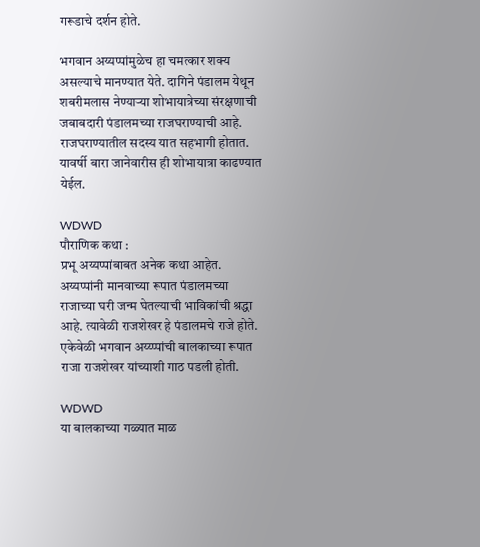गरूडाचे दर्शन होते.

भगवान अय्यप्पांमुळेच हा चमत्कार शक्य असल्याचे मानण्यात येते. दागिने पंडालम येथून शबरीमलास नेण्यार्‍या शोभायात्रेच्या संरक्षणाची जबाबदारी पंडालमच्या राजघराण्याची आहे. राजघराण्यातील सदस्य यात सहभागी होतात. यावर्षी बारा जानेवारीस ही शोभायात्रा काढण्यात येईल.

WDWD
पौराणिक कथा :
प्रभू अय्यप्पांबाबत अनेक कथा आहेत. अय्यप्पांनी मानवाच्या रूपात पंडालमच्या राजाच्या घरी जन्म घेतल्याची भाविकांची श्रद्धा आहे. त्यावेळी राजशेखर हे पंडालमचे राजे होते. एकेवेळी भगवान अय्य्प्पांची बालकाच्या रूपात राजा राजशेखर यांच्याशी गाठ पडली होती.

WDWD
या बालकाच्या गळ्यात माळ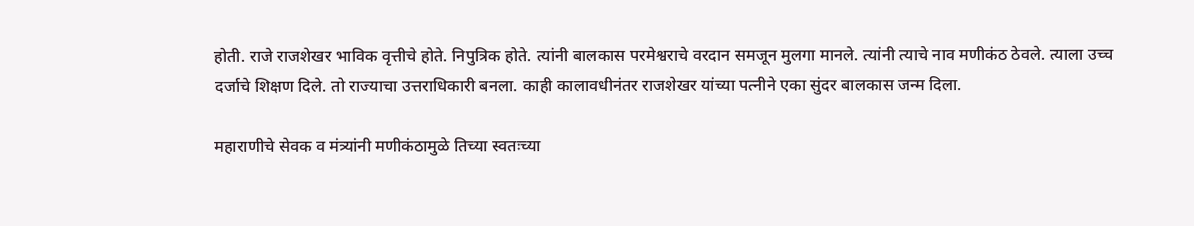होती. राजे राजशेखर भाविक वृत्तीचे होते. निपुत्रिक होते. त्यांनी बालकास परमेश्वराचे वरदान समजून मुलगा मानले. त्यांनी त्याचे नाव मणीकंठ ठेवले. त्याला उच्च दर्जाचे शिक्षण दिले. तो राज्याचा उत्तराधिकारी बनला. काही कालावधीनंतर राजशेखर यांच्या पत्नीने एका सुंदर बालकास जन्म दिला.

महाराणीचे सेवक व मंत्र्यांनी मणीकंठामुळे तिच्या स्वतःच्या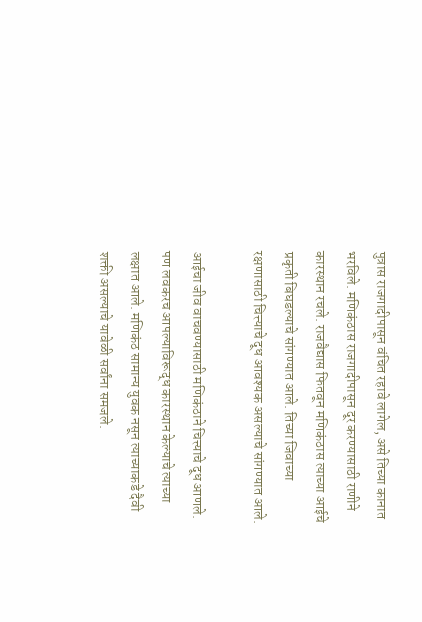पुत्रास राजगादीपासून वंचित रहावे लागेल, असे तिच्या कानात भरविले. मणिकंठास राजगादीपासून दूर करण्यासाठी राणीने कारस्थान रचले. राजवैद्यास फितवून मणिकंठास त्याच्या आईचे प्रकृती बिघडल्याचे सांगण्यात आले. तिच्या जिवाच्या रक्षणासाठी चित्त्याचे दूध आवश्यक असल्याचे सांगण्यात आले.

आईचा जीव वाचवण्यासाठी मणिकंठाने चित्त्याचे दूध आणले. पण लवकरच आपल्याविरूद्ध कारस्थान केल्याचे त्याच्या लक्षात आले. मणिकंठ सामान्य युवक नसून त्याच्याकडे दैवी शक्ती असल्याचे यावेळी सर्वांना समजले.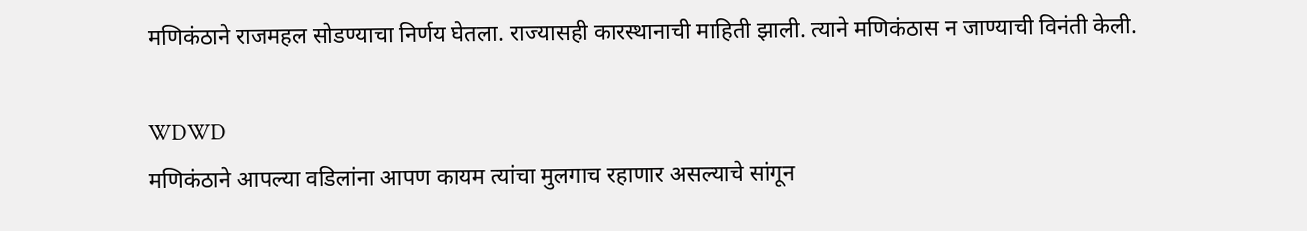मणिकंठाने राजमहल सोडण्याचा निर्णय घेतला. राज्यासही कारस्थानाची माहिती झाली. त्याने मणिकंठास न जाण्याची विनंती केली.

WDWD
मणिकंठाने आपल्या वडिलांना आपण कायम त्यांचा मुलगाच रहाणार असल्याचे सांगून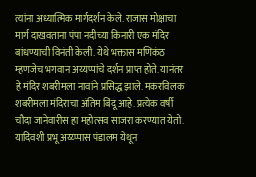त्यांना अध्यात्मिक मार्गदर्शन केले. राजास मोक्षाचा मार्ग दाखवताना पंपा नदीच्या किनारी एक मंदिर बांधण्याची विनंती केली. येथे भक्तास मणिकंठ म्हणजेच भगवान अय्यप्पांचे दर्शन प्राप्त होते. यानंतर हे मंदिर शबरीमला नावांने प्रसिद्ध झाले. मकरविलक शबरीमला मंदिराचा अंतिम बिंदू आहे. प्रत्येक वर्षी चौदा जानेवारीस हा महोत्सव साजरा करण्यात येतो. यादिवशी प्रभू अय्य्प्पास पंडालम येथून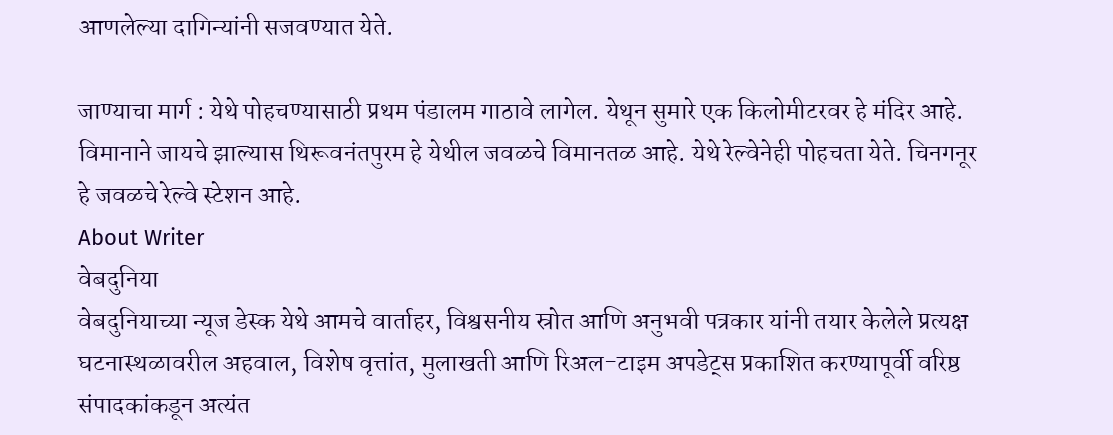आणलेल्या ‍दागिन्यांनी सजवण्यात येते.

जाण्याचा मार्ग : येथे पोहचण्यासाठी प्रथम पंडालम गाठावे लागेल. येथून सुमारे एक किलोमीटरवर हे मंदिर आहे. विमानाने जायचे झाल्यास थिरूवनंतपुरम हे येथील जवळचे विमानतळ आहे. येथे रेल्वेनेही पोहचता येते. चिनगनूर हे जवळचे रेल्वे स्टेशन आहे.
About Writer
वेबदुनिया
वेबदुनियाच्या न्यूज डेस्क येथे आमचे वार्ताहर, विश्वसनीय स्रोत आणि अनुभवी पत्रकार यांनी तयार केलेले प्रत्यक्ष घटनास्थळावरील अहवाल, विशेष वृत्तांत, मुलाखती आणि रिअल-टाइम अपडेट्स प्रकाशित करण्यापूर्वी वरिष्ठ संपादकांकडून अत्यंत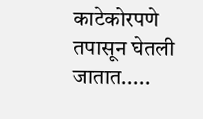काटेकोरपणे तपासून घेतली जातात.....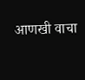आणखी वाचा